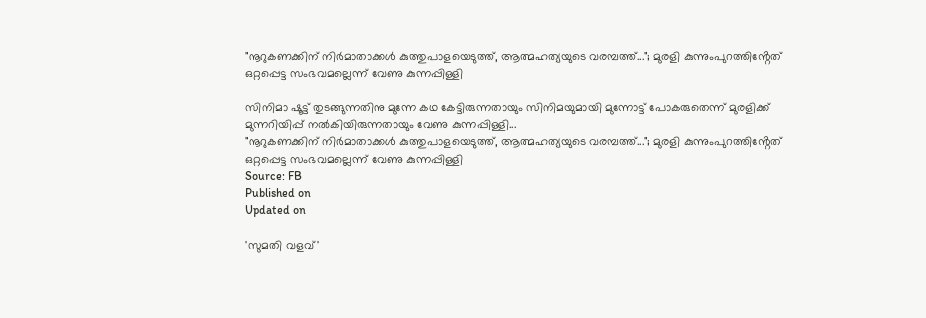"നൂറുകണക്കിന് നിർമാതാക്കൾ കുത്തുപാളയെടുത്ത്, ആത്മഹത്യയുടെ വരമ്പത്ത്..."; മുരളി കുന്നുംപുറത്തിൻ്റേത് ഒറ്റപ്പെട്ട സംഭവമല്ലെന്ന് വേണു കുന്നപ്പിള്ളി

സിനിമാ ഷൂട്ട് തുടങ്ങുന്നതിനു മുന്നേ കഥ കേട്ടിരുന്നതായും സിനിമയുമായി മുന്നോട്ട് പോകരുതെന്ന് മുരളിക്ക് മുന്നറിയിപ്പ് നൽകിയിരുന്നതായും വേണു കുന്നപ്പിള്ളി...
"നൂറുകണക്കിന് നിർമാതാക്കൾ കുത്തുപാളയെടുത്ത്, ആത്മഹത്യയുടെ വരമ്പത്ത്..."; മുരളി കുന്നുംപുറത്തിൻ്റേത് ഒറ്റപ്പെട്ട സംഭവമല്ലെന്ന് വേണു കുന്നപ്പിള്ളി
Source: FB
Published on
Updated on

'സുമതി വളവ്'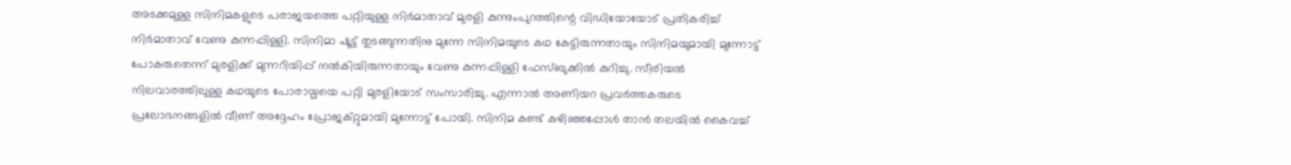അടക്കമുള്ള സിനിമകളുടെ പരാജയത്തെ പറ്റിയുള്ള നിര്‍മാതാവ് മുരളി കുന്നുംപുറത്തിന്റെ വിഡിയോയോട് പ്രതികരിച്ച് നിര്‍മാതാവ് വേണു കുന്നപ്പിള്ളി. സിനിമാ ഷൂട്ട് തുടങ്ങുന്നതിനു മുന്നേ സിനിമയുടെ കഥ കേട്ടിരുന്നതായും സിനിമയുമായി മുന്നോട്ട് പോകരുതെന്ന് മുരളിക്ക് മുന്നറിയിപ്പ് നൽകിയിരുന്നതായും വേണു കുന്നപ്പിള്ളി ഫേസ്ബുക്കിൽ കുറിച്ചു. സീരിയൽ നിലവാരത്തിലുള്ള കഥയുടെ പോരായ്മയെ പറ്റി മുരളിയോട് സംസാരിച്ചു. എന്നാൽ അണിയറ പ്രവർത്തകരുടെ പ്രലോഭനങ്ങളിൽ വീണ് അദ്ദേഹം പ്രോജക്റ്റുമായി മുന്നോട്ട് പോയി. സിനിമ കണ്ട് കഴിഞ്ഞപ്പോൾ താൻ തലയിൽ കൈവച്ച്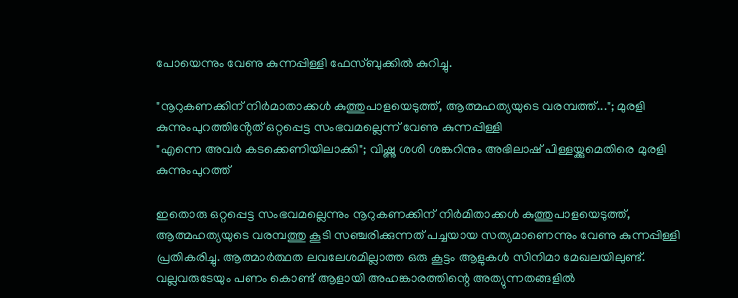പോയെന്നും വേണു കുന്നപ്പിള്ളി ഫേസ്ബുക്കിൽ കുറിച്ചു.

"നൂറുകണക്കിന് നിർമാതാക്കൾ കുത്തുപാളയെടുത്ത്, ആത്മഹത്യയുടെ വരമ്പത്ത്..."; മുരളി കുന്നുംപുറത്തിൻ്റേത് ഒറ്റപ്പെട്ട സംഭവമല്ലെന്ന് വേണു കുന്നപ്പിള്ളി
"എന്നെ അവർ കടക്കെണിയിലാക്കി"; വിഷ്ണു ശശി ശങ്കറിനും അഭിലാഷ് പിള്ളയ്ക്കുമെതിരെ മുരളി കുന്നുംപുറത്ത്

ഇതൊരു ഒറ്റപ്പെട്ട സംഭവമല്ലെന്നും നൂറുകണക്കിന് നിർമിതാക്കൾ കുത്തുപാളയെടുത്ത്, ആത്മഹത്യയുടെ വരമ്പത്തു കൂടി സഞ്ചരിക്കുന്നത് പച്ചയായ സത്യമാണെന്നും വേണു കുന്നപ്പിള്ളി പ്രതികരിച്ചു. ആത്മാർത്ഥത ലവലേശമില്ലാത്ത ഒരു കൂട്ടം ആളുകൾ സിനിമാ മേഖലയിലുണ്ട്. വല്ലവരുടേയും പണം കൊണ്ട് ആളായി അഹങ്കാരത്തിന്റെ അത്യുന്നതങ്ങളിൽ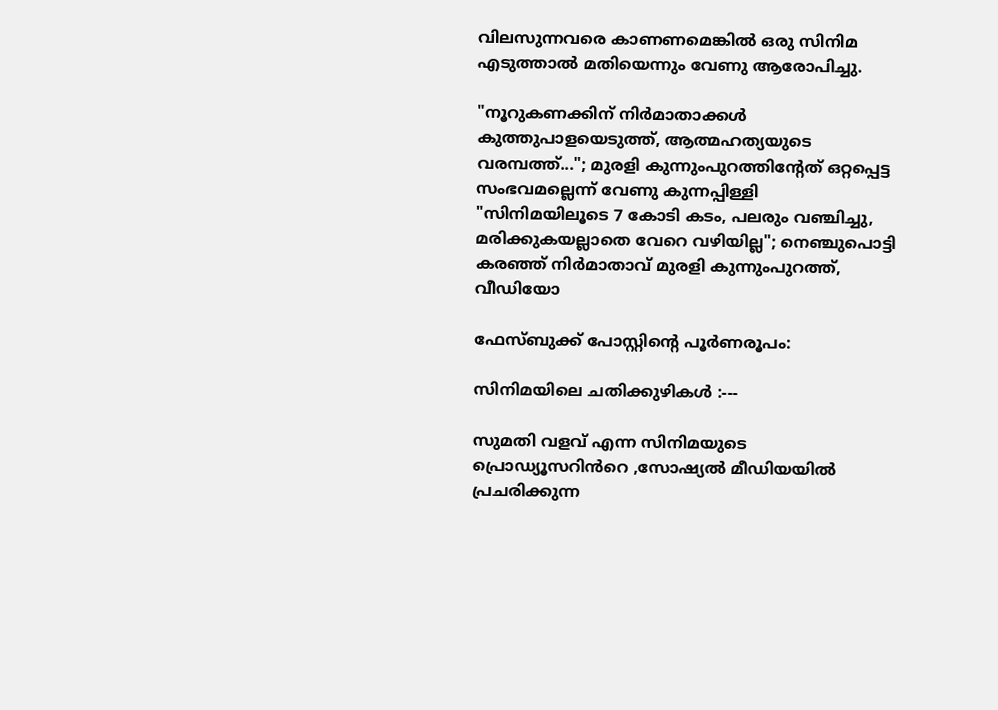വിലസുന്നവരെ കാണണമെങ്കിൽ ഒരു സിനിമ എടുത്താൽ മതിയെന്നും വേണു ആരോപിച്ചു.

"നൂറുകണക്കിന് നിർമാതാക്കൾ കുത്തുപാളയെടുത്ത്, ആത്മഹത്യയുടെ വരമ്പത്ത്..."; മുരളി കുന്നുംപുറത്തിൻ്റേത് ഒറ്റപ്പെട്ട സംഭവമല്ലെന്ന് വേണു കുന്നപ്പിള്ളി
"സിനിമയിലൂടെ 7 കോടി കടം, പലരും വഞ്ചിച്ചു, മരിക്കുകയല്ലാതെ വേറെ വഴിയില്ല"; നെഞ്ചുപൊട്ടി കരഞ്ഞ് നിര്‍മാതാവ് മുരളി കുന്നുംപുറത്ത്, വീഡിയോ

ഫേസ്ബുക്ക് പോസ്റ്റിൻ്റെ പൂർണരൂപം:

സിനിമയിലെ ചതിക്കുഴികൾ :---

സുമതി വളവ് എന്ന സിനിമയുടെ പ്രൊഡ്യൂസറിൻറെ ,സോഷ്യൽ മീഡിയയിൽ പ്രചരിക്കുന്ന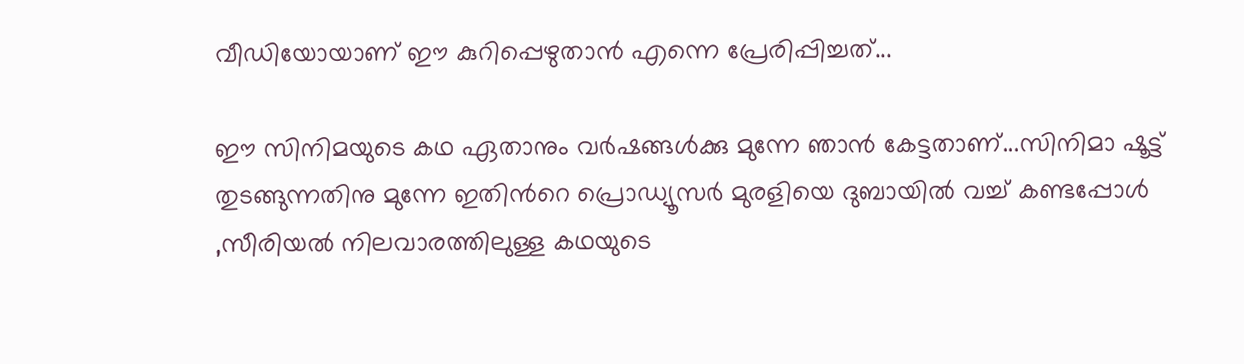വീഡിയോയാണ് ഈ കുറിപ്പെഴുതാൻ എന്നെ പ്രേരിപ്പിച്ചത്...

ഈ സിനിമയുടെ കഥ ഏതാനും വർഷങ്ങൾക്കു മുന്നേ ഞാൻ കേട്ടതാണ്...സിനിമാ ഷൂട്ട് തുടങ്ങുന്നതിനു മുന്നേ ഇതിൻറെ പ്രൊഡ്യൂസർ മുരളിയെ ദുബായിൽ വച്ച് കണ്ടപ്പോൾ ,സീരിയൽ നിലവാരത്തിലുള്ള കഥയുടെ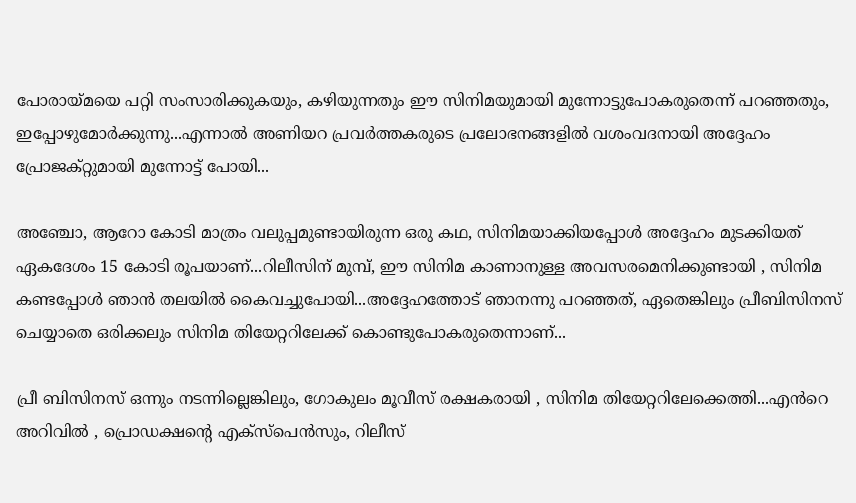പോരായ്മയെ പറ്റി സംസാരിക്കുകയും, കഴിയുന്നതും ഈ സിനിമയുമായി മുന്നോട്ടുപോകരുതെന്ന് പറഞ്ഞതും, ഇപ്പോഴുമോർക്കുന്നു...എന്നാൽ അണിയറ പ്രവർത്തകരുടെ പ്രലോഭനങ്ങളിൽ വശംവദനായി അദ്ദേഹം പ്രോജക്റ്റുമായി മുന്നോട്ട് പോയി...

അഞ്ചോ, ആറോ കോടി മാത്രം വലുപ്പമുണ്ടായിരുന്ന ഒരു കഥ, സിനിമയാക്കിയപ്പോൾ അദ്ദേഹം മുടക്കിയത് ഏകദേശം 15 കോടി രൂപയാണ്...റിലീസിന് മുമ്പ്, ഈ സിനിമ കാണാനുള്ള അവസരമെനിക്കുണ്ടായി , സിനിമ കണ്ടപ്പോൾ ഞാൻ തലയിൽ കൈവച്ചുപോയി...അദ്ദേഹത്തോട് ഞാനന്നു പറഞ്ഞത്, ഏതെങ്കിലും പ്രീബിസിനസ് ചെയ്യാതെ ഒരിക്കലും സിനിമ തിയേറ്ററിലേക്ക് കൊണ്ടുപോകരുതെന്നാണ്...

പ്രീ ബിസിനസ് ഒന്നും നടന്നില്ലെങ്കിലും, ഗോകുലം മൂവീസ് രക്ഷകരായി , സിനിമ തിയേറ്ററിലേക്കെത്തി...എൻറെ അറിവിൽ , പ്രൊഡക്ഷന്റെ എക്സ്പെൻസും, റിലീസ്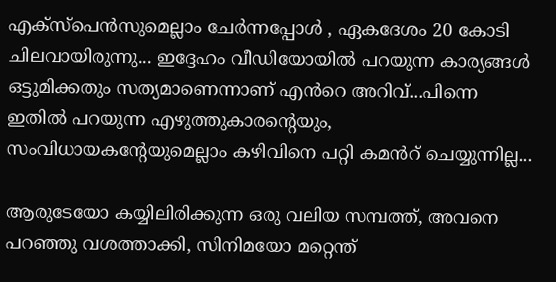എക്സ്പെൻസുമെല്ലാം ചേർന്നപ്പോൾ , ഏകദേശം 20 കോടി ചിലവായിരുന്നു... ഇദ്ദേഹം വീഡിയോയിൽ പറയുന്ന കാര്യങ്ങൾ ഒട്ടുമിക്കതും സത്യമാണെന്നാണ് എൻറെ അറിവ്...പിന്നെ ഇതിൽ പറയുന്ന എഴുത്തുകാരന്റെയും, സംവിധായകന്റേയുമെല്ലാം കഴിവിനെ പറ്റി കമൻറ് ചെയ്യുന്നില്ല...

ആരുടേയോ കയ്യിലിരിക്കുന്ന ഒരു വലിയ സമ്പത്ത്, അവനെ പറഞ്ഞു വശത്താക്കി, സിനിമയോ മറ്റെന്ത്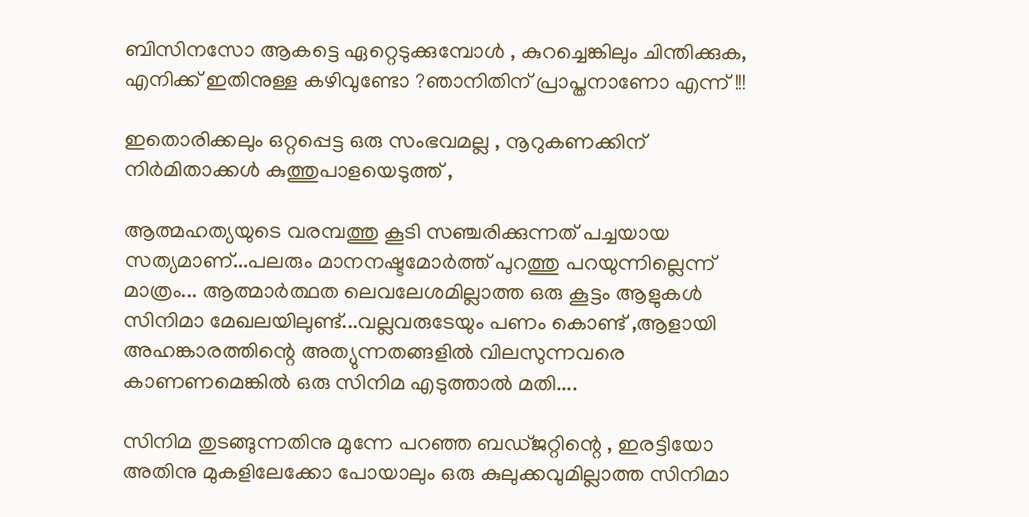ബിസിനസോ ആകട്ടെ ഏറ്റെടുക്കുമ്പോൾ , കുറച്ചെങ്കിലും ചിന്തിക്കുക, എനിക്ക് ഇതിനുള്ള കഴിവുണ്ടോ ?ഞാനിതിന് പ്രാപ്തനാണോ എന്ന് !!!

ഇതൊരിക്കലും ഒറ്റപ്പെട്ട ഒരു സംഭവമല്ല , നൂറുകണക്കിന് നിർമിതാക്കൾ കുത്തുപാളയെടുത്ത് ,

ആത്മഹത്യയുടെ വരമ്പത്തു കൂടി സഞ്ചരിക്കുന്നത് പച്ചയായ സത്യമാണ്...പലരും മാനനഷ്ടമോർത്ത് പുറത്തു പറയുന്നില്ലെന്ന് മാത്രം... ആത്മാർത്ഥത ലെവലേശമില്ലാത്ത ഒരു കൂട്ടം ആളുകൾ സിനിമാ മേഖലയിലുണ്ട്...വല്ലവരുടേയും പണം കൊണ്ട് ,ആളായി അഹങ്കാരത്തിന്റെ അത്യുന്നതങ്ങളിൽ വിലസുന്നവരെ കാണണമെങ്കിൽ ഒരു സിനിമ എടുത്താൽ മതി....

സിനിമ തുടങ്ങുന്നതിനു മുന്നേ പറഞ്ഞ ബഡ്ജറ്റിന്റെ , ഇരട്ടിയോ അതിനു മുകളിലേക്കോ പോയാലും ഒരു കുലുക്കവുമില്ലാത്ത സിനിമാ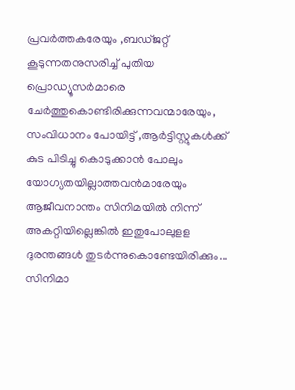പ്രവർത്തകരേയും ,ബഡ്ജറ്റ് കൂടുന്നതനുസരിച്ച് പുതിയ പ്രൊഡ്യൂസർമാരെ ചേർത്തുകൊണ്ടിരിക്കുന്നവന്മാരേയും, സംവിധാനം പോയിട്ട് ,ആർട്ടിസ്റ്റുകൾക്ക് കുട പിടിച്ചു കൊടുക്കാൻ പോലും യോഗ്യതയില്ലാത്തവൻമാരേയും ആജീവനാന്തം സിനിമയിൽ നിന്ന് അകറ്റിയില്ലെങ്കിൽ ഇതുപോലുളള ദുരന്തങ്ങൾ തുടർന്നുകൊണ്ടേയിരിക്കും... സിനിമാ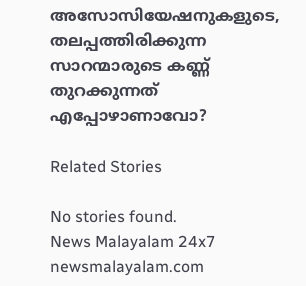അസോസിയേഷനുകളുടെ, തലപ്പത്തിരിക്കുന്ന സാറന്മാരുടെ കണ്ണ് തുറക്കുന്നത് എപ്പോഴാണാവോ?

Related Stories

No stories found.
News Malayalam 24x7
newsmalayalam.com